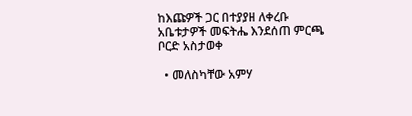ከእጩዎች ጋር በተያያዘ ለቀረቡ አቤቱታዎች መፍትሔ እንደሰጠ ምርጫ ቦርድ አስታወቀ

  • መለስካቸው አምሃ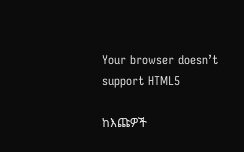Your browser doesn’t support HTML5

ከእጩዎች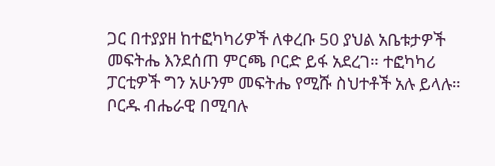ጋር በተያያዘ ከተፎካካሪዎች ለቀረቡ 50 ያህል አቤቱታዎች መፍትሔ እንደሰጠ ምርጫ ቦርድ ይፋ አደረገ። ተፎካካሪ ፓርቲዎች ግን አሁንም መፍትሔ የሚሹ ስህተቶች አሉ ይላሉ። ቦርዱ ብሔራዊ በሚባሉ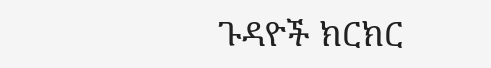ጉዳዮች ክርክር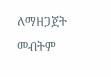ለማዘጋጀት መብትም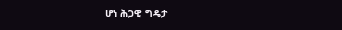ሆነ ሕጋዊ ግዴታ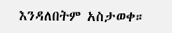እንዳለበትም አስታወቀ።